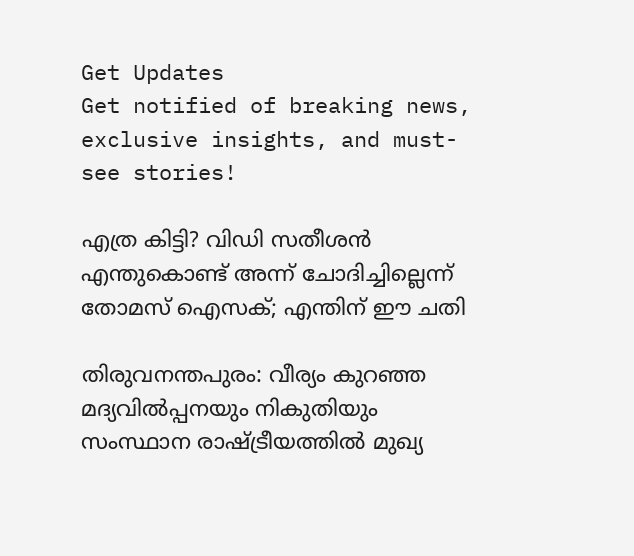Get Updates
Get notified of breaking news, exclusive insights, and must-see stories!

എത്ര കിട്ടി? വിഡി സതീശന്‍ എന്തുകൊണ്ട് അന്ന് ചോദിച്ചില്ലെന്ന് തോമസ് ഐസക്; എന്തിന് ഈ ചതി

തിരുവനന്തപുരം: വീര്യം കുറഞ്ഞ മദ്യവില്‍പ്പനയും നികുതിയും സംസ്ഥാന രാഷ്ട്രീയത്തില്‍ മുഖ്യ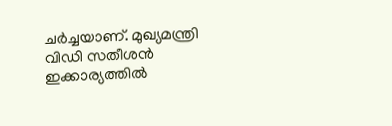ചര്‍ച്ചയാണ്. മുഖ്യമന്ത്രി വിഡി സതീശന്‍ ഇക്കാര്യത്തില്‍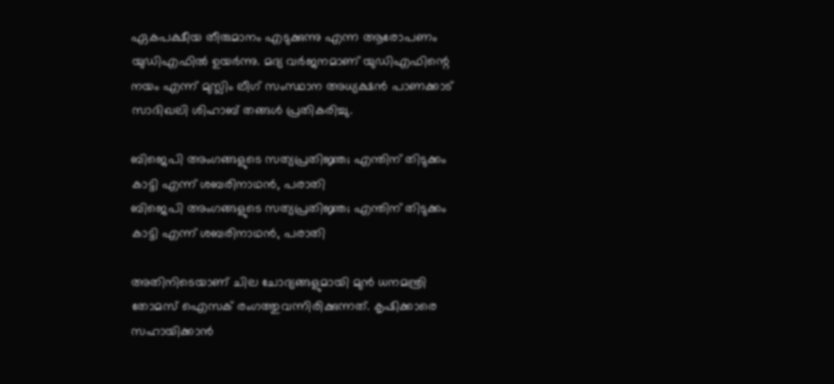ഏകപക്ഷീയ തീരുമാനം എടുക്കുന്നു എന്ന ആരോപണം യുഡിഎഫില്‍ ഉയര്‍ന്നു. മദ്യ വര്‍ജനമാണ് യുഡിഎഫിന്റെ നയം എന്ന് മുസ്ലിം ലീഗ് സംസ്ഥാന അധ്യക്ഷന്‍ പാണക്കാട് സാദിഖലി ശിഹാബ് തങ്ങള്‍ പ്രതികരിച്ചു.

ബിജെപി അംഗങ്ങളുടെ സത്യപ്രതിജ്ഞ; എന്തിന് തിടുക്കം കാട്ടി എന്ന് ശബരിനാഥന്‍, പരാതി
ബിജെപി അംഗങ്ങളുടെ സത്യപ്രതിജ്ഞ; എന്തിന് തിടുക്കം കാട്ടി എന്ന് ശബരിനാഥന്‍, പരാതി

അതിനിടെയാണ് ചില ചോദ്യങ്ങളുമായി മുന്‍ ധനമന്ത്രി തോമസ് ഐസക് രംഗത്തുവന്നിരിക്കുന്നത്. കൃഷിക്കാരെ സഹായിക്കാന്‍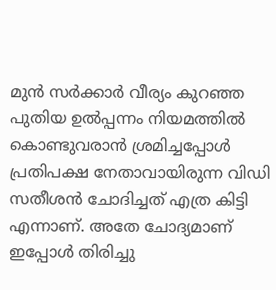മുന്‍ സര്‍ക്കാര്‍ വീര്യം കുറഞ്ഞ പുതിയ ഉല്‍പ്പന്നം നിയമത്തില്‍ കൊണ്ടുവരാന്‍ ശ്രമിച്ചപ്പോള്‍ പ്രതിപക്ഷ നേതാവായിരുന്ന വിഡി സതീശന്‍ ചോദിച്ചത് എത്ര കിട്ടി എന്നാണ്. അതേ ചോദ്യമാണ് ഇപ്പോള്‍ തിരിച്ചു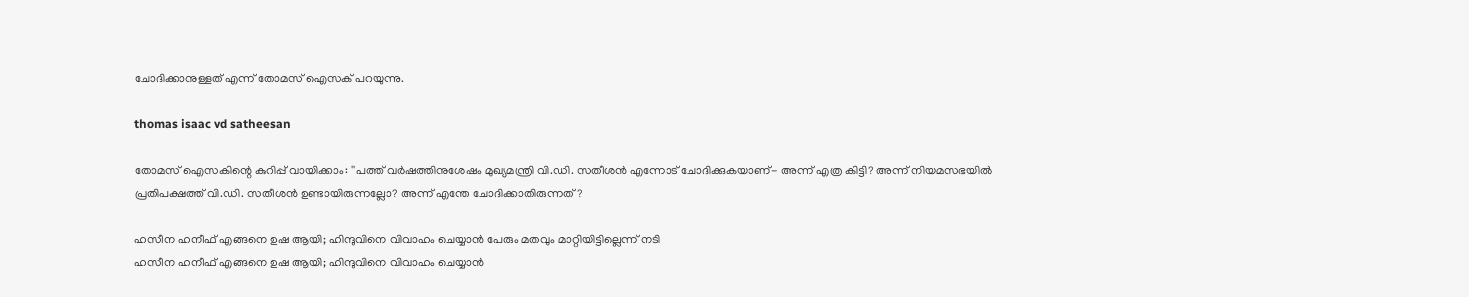ചോദിക്കാനുള്ളത് എന്ന് തോമസ് ഐസക് പറയുന്നു.

thomas isaac vd satheesan

തോമസ് ഐസകിന്റെ കുറിപ്പ് വായിക്കാം: ''പത്ത് വര്‍ഷത്തിനുശേഷം മുഖ്യമന്ത്രി വി.ഡി. സതീശന്‍ എന്നോട് ചോദിക്കുകയാണ്- അന്ന് എത്ര കിട്ടി? അന്ന് നിയമസഭയില്‍ പ്രതിപക്ഷത്ത് വി.ഡി. സതീശന്‍ ഉണ്ടായിരുന്നല്ലോ? അന്ന് എന്തേ ചോദിക്കാതിരുന്നത്?

ഹസീന ഹനീഫ് എങ്ങനെ ഉഷ ആയി; ഹിന്ദുവിനെ വിവാഹം ചെയ്യാന്‍ പേരും മതവും മാറ്റിയിട്ടില്ലെന്ന് നടി
ഹസീന ഹനീഫ് എങ്ങനെ ഉഷ ആയി; ഹിന്ദുവിനെ വിവാഹം ചെയ്യാന്‍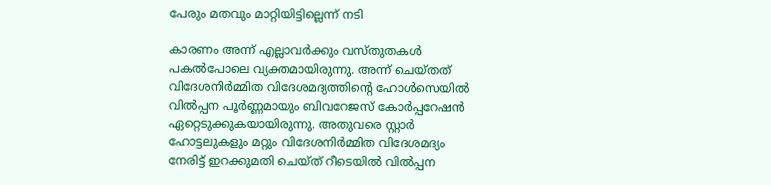പേരും മതവും മാറ്റിയിട്ടില്ലെന്ന് നടി

കാരണം അന്ന് എല്ലാവര്‍ക്കും വസ്തുതകള്‍ പകല്‍പോലെ വ്യക്തമായിരുന്നു. അന്ന് ചെയ്തത് വിദേശനിര്‍മ്മിത വിദേശമദ്യത്തിന്റെ ഹോള്‍സെയില്‍ വില്‍പ്പന പൂര്‍ണ്ണമായും ബിവറേജസ് കോര്‍പ്പറേഷന്‍ ഏറ്റെടുക്കുകയായിരുന്നു. അതുവരെ സ്റ്റാര്‍ ഹോട്ടലുകളും മറ്റും വിദേശനിര്‍മ്മിത വിദേശമദ്യം നേരിട്ട് ഇറക്കുമതി ചെയ്ത് റീടെയില്‍ വില്‍പ്പന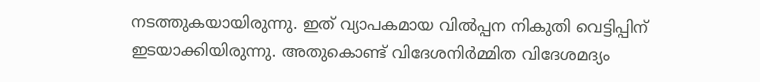നടത്തുകയായിരുന്നു. ഇത് വ്യാപകമായ വില്‍പ്പന നികുതി വെട്ടിപ്പിന് ഇടയാക്കിയിരുന്നു. അതുകൊണ്ട് വിദേശനിര്‍മ്മിത വിദേശമദ്യം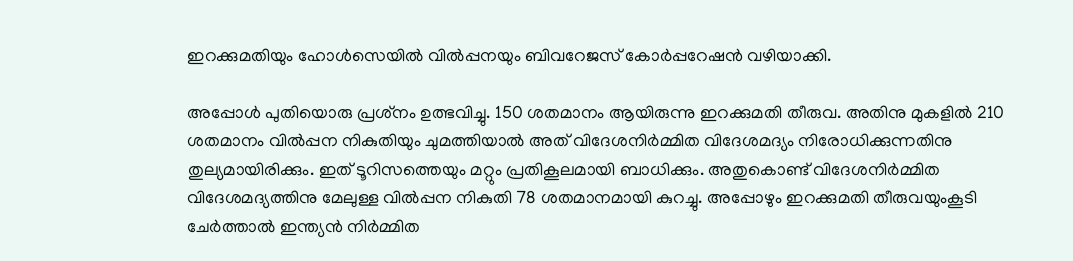ഇറക്കുമതിയും ഹോള്‍സെയില്‍ വില്‍പ്പനയും ബിവറേജസ് കോര്‍പ്പറേഷന്‍ വഴിയാക്കി.

അപ്പോള്‍ പുതിയൊരു പ്രശ്‌നം ഉത്ഭവിച്ചു. 150 ശതമാനം ആയിരുന്നു ഇറക്കുമതി തീരുവ. അതിനു മുകളില്‍ 210 ശതമാനം വില്‍പ്പന നികുതിയും ചുമത്തിയാല്‍ അത് വിദേശനിര്‍മ്മിത വിദേശമദ്യം നിരോധിക്കുന്നതിനു തുല്യമായിരിക്കും. ഇത് ടൂറിസത്തെയും മറ്റും പ്രതികൂലമായി ബാധിക്കും. അതുകൊണ്ട് വിദേശനിര്‍മ്മിത വിദേശമദ്യത്തിനു മേലുള്ള വില്‍പ്പന നികുതി 78 ശതമാനമായി കുറച്ചു. അപ്പോഴും ഇറക്കുമതി തീരുവയുംകൂടി ചേര്‍ത്താല്‍ ഇന്ത്യന്‍ നിര്‍മ്മിത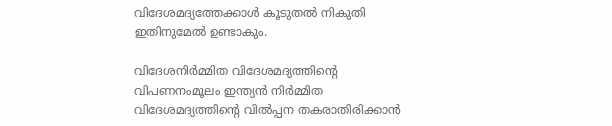വിദേശമദ്യത്തേക്കാള്‍ കൂടുതല്‍ നികുതി ഇതിനുമേല്‍ ഉണ്ടാകും.

വിദേശനിര്‍മ്മിത വിദേശമദ്യത്തിന്റെ വിപണനംമൂലം ഇന്ത്യന്‍ നിര്‍മ്മിത വിദേശമദ്യത്തിന്റെ വില്‍പ്പന തകരാതിരിക്കാന്‍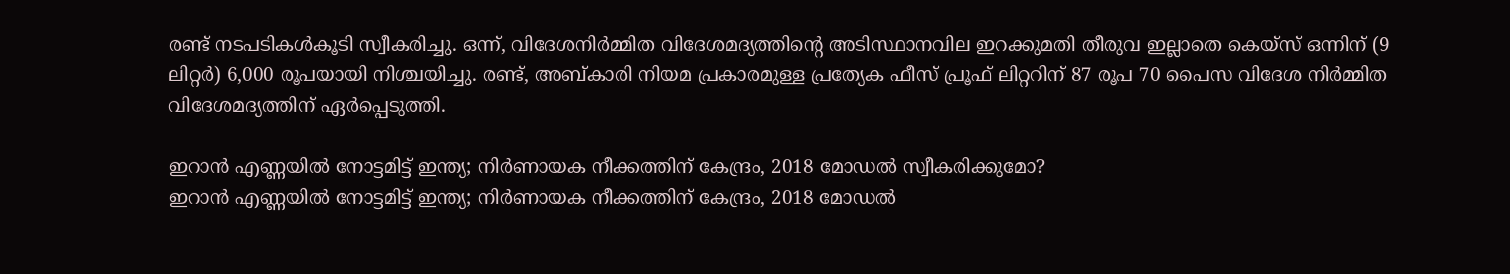രണ്ട് നടപടികള്‍കൂടി സ്വീകരിച്ചു. ഒന്ന്, വിദേശനിര്‍മ്മിത വിദേശമദ്യത്തിന്റെ അടിസ്ഥാനവില ഇറക്കുമതി തീരുവ ഇല്ലാതെ കെയ്‌സ് ഒന്നിന് (9 ലിറ്റര്‍) 6,000 രൂപയായി നിശ്ചയിച്ചു. രണ്ട്, അബ്കാരി നിയമ പ്രകാരമുള്ള പ്രത്യേക ഫീസ് പ്രൂഫ് ലിറ്ററിന് 87 രൂപ 70 പൈസ വിദേശ നിര്‍മ്മിത വിദേശമദ്യത്തിന് ഏര്‍പ്പെടുത്തി.

ഇറാന്‍ എണ്ണയില്‍ നോട്ടമിട്ട് ഇന്ത്യ; നിര്‍ണായക നീക്കത്തിന് കേന്ദ്രം, 2018 മോഡല്‍ സ്വീകരിക്കുമോ?
ഇറാന്‍ എണ്ണയില്‍ നോട്ടമിട്ട് ഇന്ത്യ; നിര്‍ണായക നീക്കത്തിന് കേന്ദ്രം, 2018 മോഡല്‍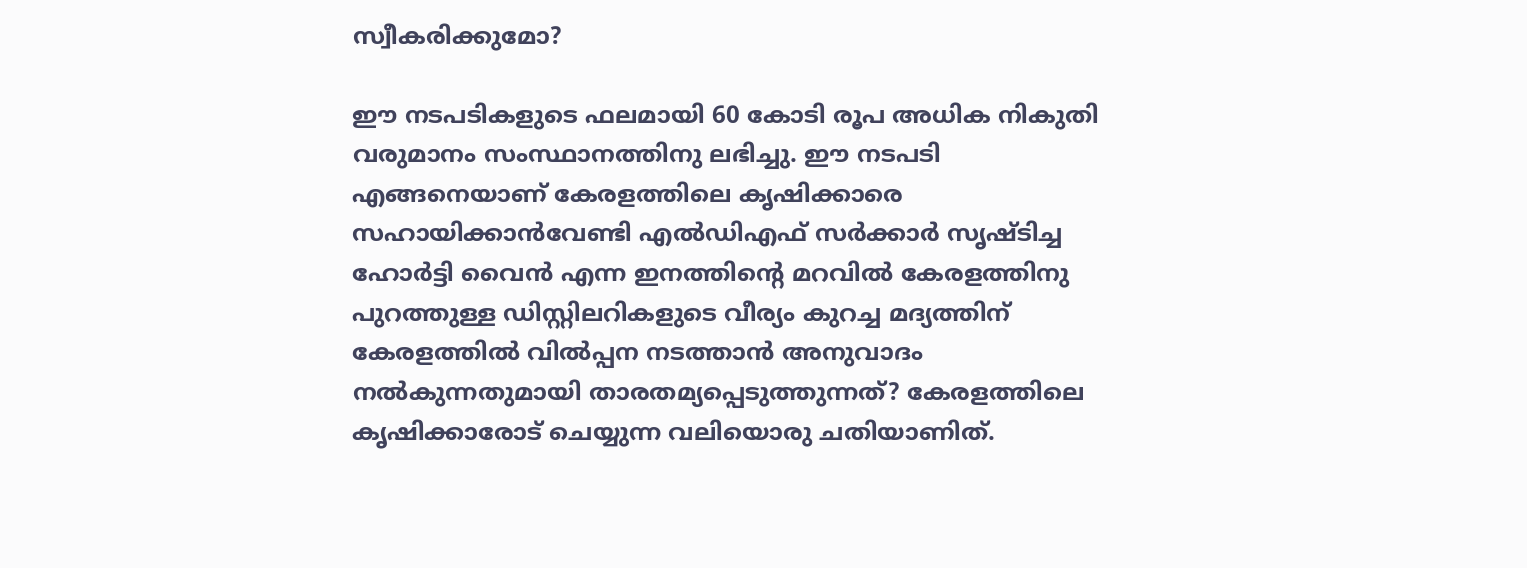സ്വീകരിക്കുമോ?

ഈ നടപടികളുടെ ഫലമായി 60 കോടി രൂപ അധിക നികുതി വരുമാനം സംസ്ഥാനത്തിനു ലഭിച്ചു. ഈ നടപടി എങ്ങനെയാണ് കേരളത്തിലെ കൃഷിക്കാരെ സഹായിക്കാന്‍വേണ്ടി എല്‍ഡിഎഫ് സര്‍ക്കാര്‍ സൃഷ്ടിച്ച ഹോര്‍ട്ടി വൈന്‍ എന്ന ഇനത്തിന്റെ മറവില്‍ കേരളത്തിനു പുറത്തുള്ള ഡിസ്റ്റിലറികളുടെ വീര്യം കുറച്ച മദ്യത്തിന് കേരളത്തില്‍ വില്‍പ്പന നടത്താന്‍ അനുവാദം നല്‍കുന്നതുമായി താരതമ്യപ്പെടുത്തുന്നത്? കേരളത്തിലെ കൃഷിക്കാരോട് ചെയ്യുന്ന വലിയൊരു ചതിയാണിത്.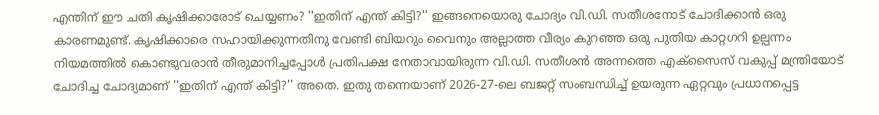എന്തിന് ഈ ചതി കൃഷിക്കാരോട് ചെയ്യണം? ''ഇതിന് എന്ത് കിട്ടി?'' ഇങ്ങനെയൊരു ചോദ്യം വി.ഡി. സതീശനോട് ചോദിക്കാന്‍ ഒരു കാരണമുണ്ട്. കൃഷിക്കാരെ സഹായിക്കുന്നതിനു വേണ്ടി ബിയറും വൈനും അല്ലാത്ത വീര്യം കുറഞ്ഞ ഒരു പുതിയ കാറ്റഗറി ഉല്പന്നം നിയമത്തില്‍ കൊണ്ടുവരാന്‍ തീരുമാനിച്ചപ്പോള്‍ പ്രതിപക്ഷ നേതാവായിരുന്ന വി.ഡി. സതീശന്‍ അന്നത്തെ എക്‌സൈസ് വകുപ്പ് മന്ത്രിയോട് ചോദിച്ച ചോദ്യമാണ് ''ഇതിന് എന്ത് കിട്ടി?'' അതെ. ഇതു തന്നെയാണ് 2026-27-ലെ ബജറ്റ് സംബന്ധിച്ച് ഉയരുന്ന ഏറ്റവും പ്രധാനപ്പെട്ട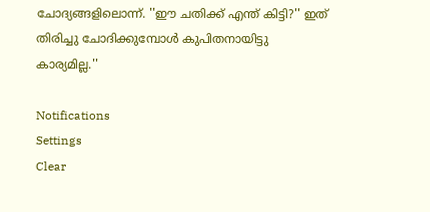ചോദ്യങ്ങളിലൊന്ന്. ''ഈ ചതിക്ക് എന്ത് കിട്ടി?'' ഇത് തിരിച്ചു ചോദിക്കുമ്പോള്‍ കുപിതനായിട്ടു കാര്യമില്ല.''

Notifications
Settings
Clear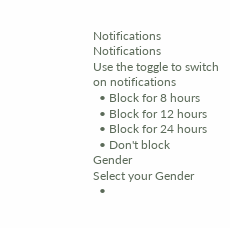Notifications
Notifications
Use the toggle to switch on notifications
  • Block for 8 hours
  • Block for 12 hours
  • Block for 24 hours
  • Don't block
Gender
Select your Gender
  •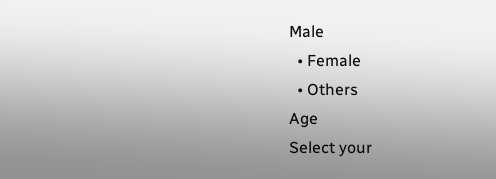Male
  • Female
  • Others
Age
Select your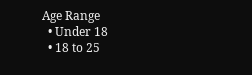Age Range
  • Under 18
  • 18 to 25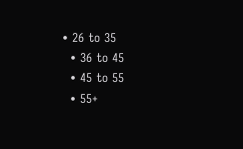• 26 to 35
  • 36 to 45
  • 45 to 55
  • 55+